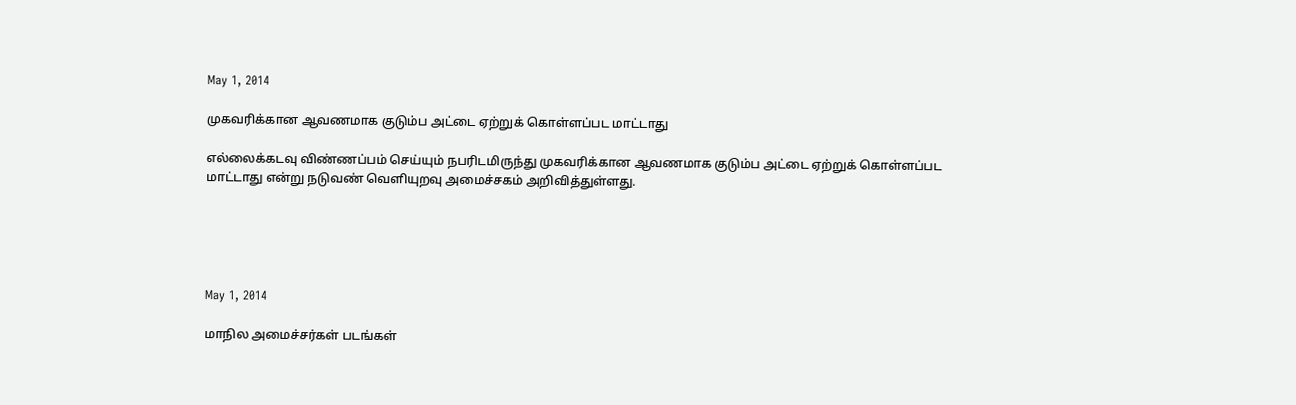May 1, 2014

முகவரிக்கான ஆவணமாக குடும்ப அட்டை ஏற்றுக் கொள்ளப்பட மாட்டாது

எல்லைக்கடவு விண்ணப்பம் செய்யும் நபரிடமிருந்து முகவரிக்கான ஆவணமாக குடும்ப அட்டை ஏற்றுக் கொள்ளப்பட மாட்டாது என்று நடுவண் வெளியுறவு அமைச்சகம் அறிவித்துள்ளது.





May 1, 2014

மாநில அமைச்சர்கள் படங்கள்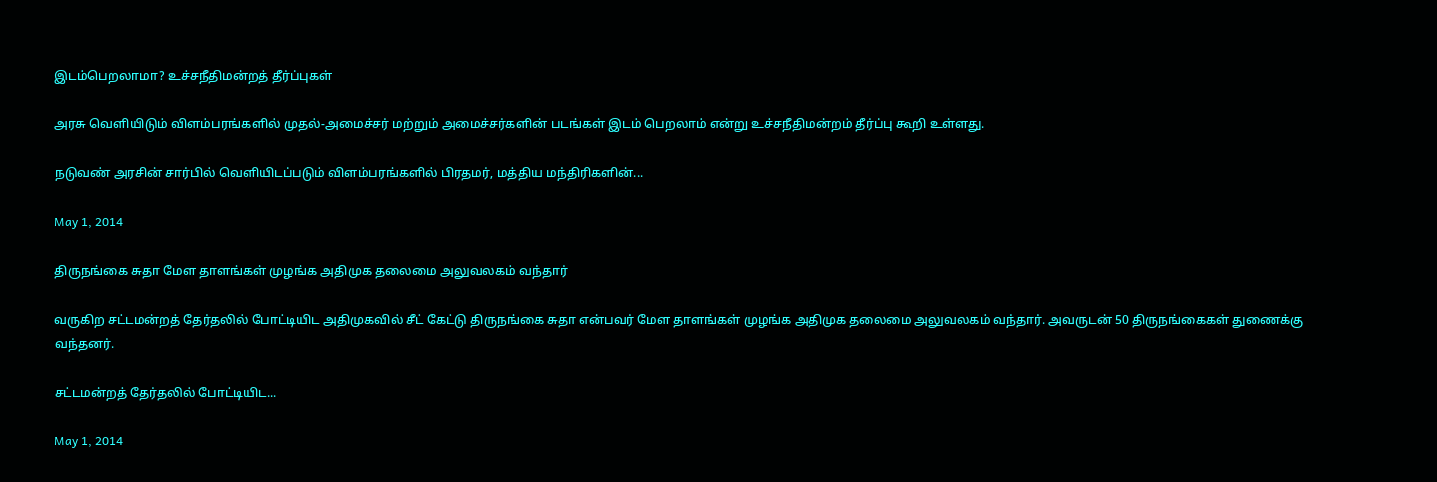இடம்பெறலாமா? உச்சநீதிமன்றத் தீர்ப்புகள்

அரசு வெளியிடும் விளம்பரங்களில் முதல்-அமைச்சர் மற்றும் அமைச்சர்களின் படங்கள் இடம் பெறலாம் என்று உச்சநீதிமன்றம் தீர்ப்பு கூறி உள்ளது.

நடுவண் அரசின் சார்பில் வெளியிடப்படும் விளம்பரங்களில் பிரதமர், மத்திய மந்திரிகளின்...

May 1, 2014

திருநங்கை சுதா மேள தாளங்கள் முழங்க அதிமுக தலைமை அலுவலகம் வந்தார்

வருகிற சட்டமன்றத் தேர்தலில் போட்டியிட அதிமுகவில் சீட் கேட்டு திருநங்கை சுதா என்பவர் மேள தாளங்கள் முழங்க அதிமுக தலைமை அலுவலகம் வந்தார். அவருடன் 50 திருநங்கைகள் துணைக்கு வந்தனர்.

சட்டமன்றத் தேர்தலில் போட்டியிட...

May 1, 2014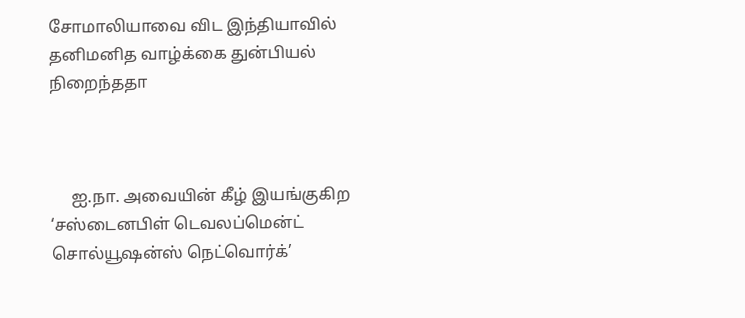சோமாலியாவை விட இந்தியாவில் தனிமனித வாழ்க்கை துன்பியல் நிறைந்ததா



     ஐ.நா. அவையின் கீழ் இயங்குகிற ‘சஸ்டைனபிள் டெவலப்மென்ட் சொல்யூஷன்ஸ் நெட்வொர்க்’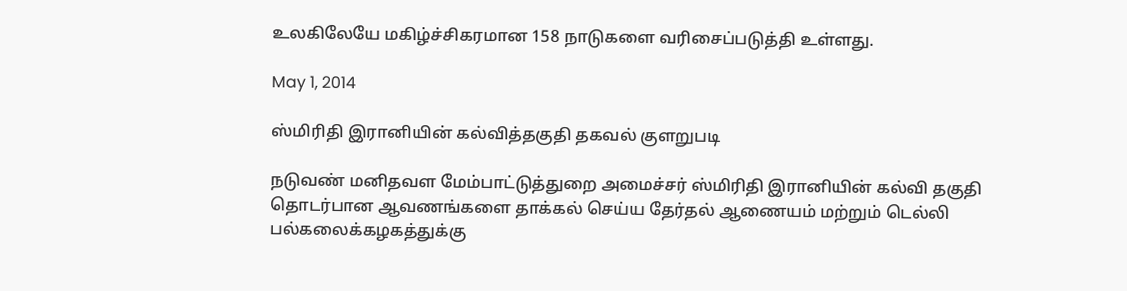உலகிலேயே மகிழ்ச்சிகரமான 158 நாடுகளை வரிசைப்படுத்தி உள்ளது.

May 1, 2014

ஸ்மிரிதி இரானியின் கல்வித்தகுதி தகவல் குளறுபடி

நடுவண் மனிதவள மேம்பாட்டுத்துறை அமைச்சர் ஸ்மிரிதி இரானியின் கல்வி தகுதி தொடர்பான ஆவணங்களை தாக்கல் செய்ய தேர்தல் ஆணையம் மற்றும் டெல்லி பல்கலைக்கழகத்துக்கு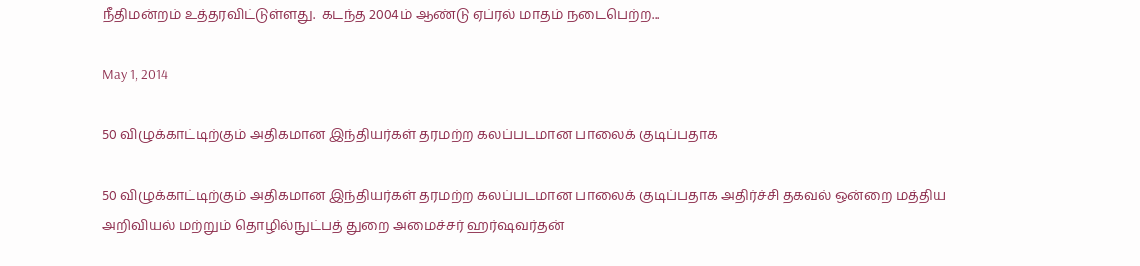நீதிமன்றம் உத்தரவிட்டுள்ளது.  கடந்த 2004ம் ஆண்டு ஏப்ரல் மாதம் நடைபெற்ற...

May 1, 2014

50 விழுக்காட்டிற்கும் அதிகமான இந்தியர்கள் தரமற்ற கலப்படமான பாலைக் குடிப்பதாக

50 விழுக்காட்டிற்கும் அதிகமான இந்தியர்கள் தரமற்ற கலப்படமான பாலைக் குடிப்பதாக அதிர்ச்சி தகவல் ஒன்றை மத்திய அறிவியல் மற்றும் தொழில்நுட்பத் துறை அமைச்சர் ஹர்ஷவர்தன்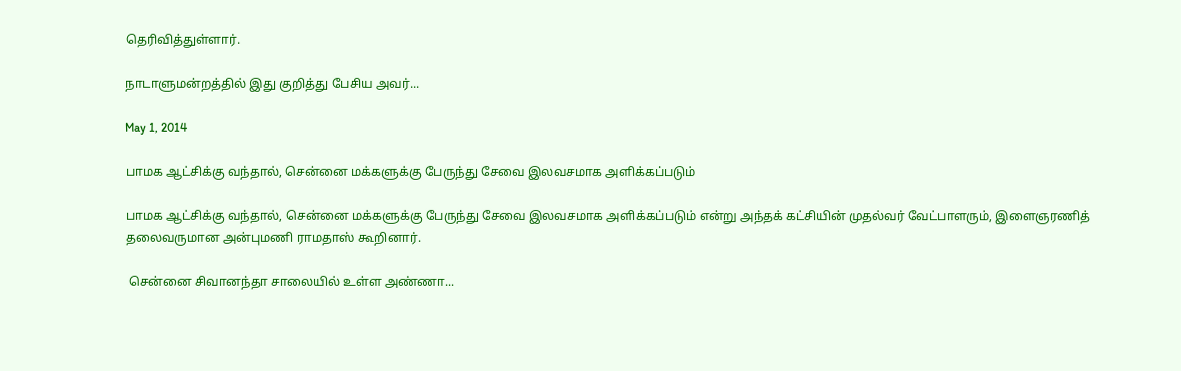தெரிவித்துள்ளார்.

நாடாளுமன்றத்தில் இது குறித்து பேசிய அவர்...

May 1, 2014

பாமக ஆட்சிக்கு வந்தால், சென்னை மக்களுக்கு பேருந்து சேவை இலவசமாக அளிக்கப்படும்

பாமக ஆட்சிக்கு வந்தால், சென்னை மக்களுக்கு பேருந்து சேவை இலவசமாக அளிக்கப்படும் என்று அந்தக் கட்சியின் முதல்வர் வேட்பாளரும், இளைஞரணித் தலைவருமான அன்புமணி ராமதாஸ் கூறினார்.

 சென்னை சிவானந்தா சாலையில் உள்ள அண்ணா...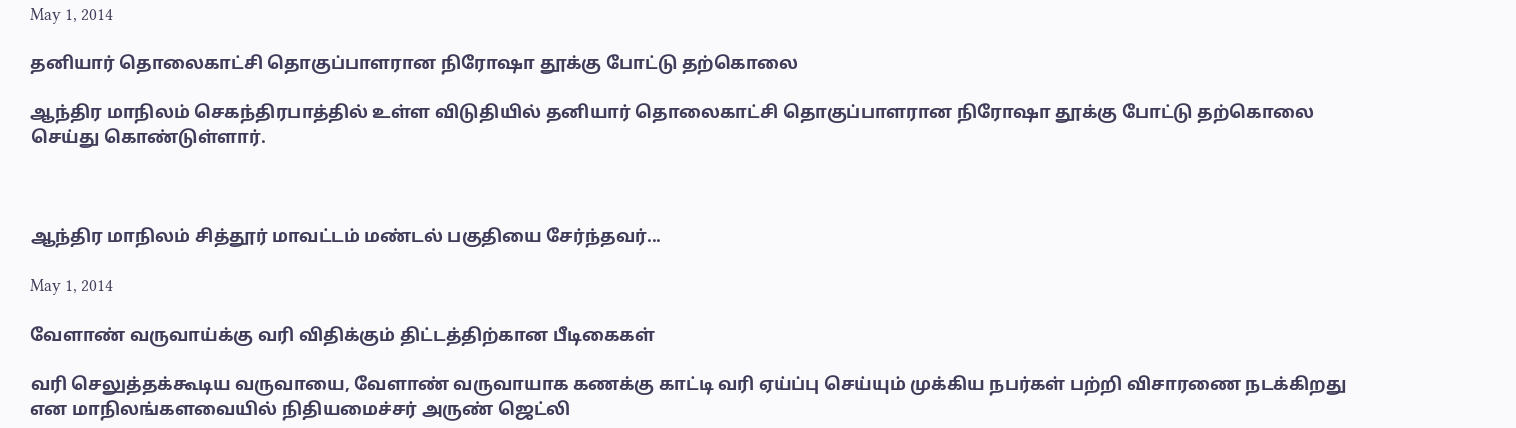May 1, 2014

தனியார் தொலைகாட்சி தொகுப்பாளரான நிரோஷா தூக்கு போட்டு தற்கொலை

ஆந்திர மாநிலம் செகந்திரபாத்தில் உள்ள விடுதியில் தனியார் தொலைகாட்சி தொகுப்பாளரான நிரோஷா தூக்கு போட்டு தற்கொலை செய்து கொண்டுள்ளார்.



ஆந்திர மாநிலம் சித்தூர் மாவட்டம் மண்டல் பகுதியை சேர்ந்தவர்...

May 1, 2014

வேளாண் வருவாய்க்கு வரி விதிக்கும் திட்டத்திற்கான பீடிகைகள்

வரி செலுத்தக்கூடிய வருவாயை, வேளாண் வருவாயாக கணக்கு காட்டி வரி ஏய்ப்பு செய்யும் முக்கிய நபர்கள் பற்றி விசாரணை நடக்கிறது என மாநிலங்களவையில் நிதியமைச்சர் அருண் ஜெட்லி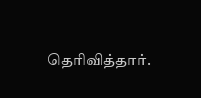தெரிவித்தார்.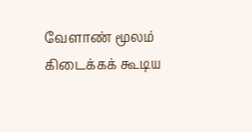வேளாண் மூலம் கிடைக்கக் கூடிய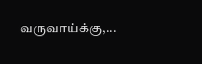வருவாய்க்கு,...